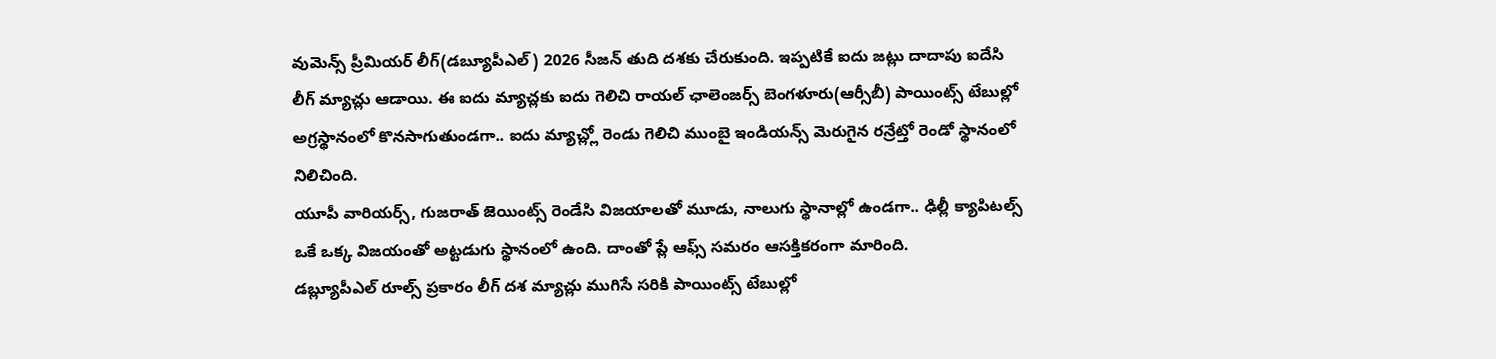వుమెన్స్ ప్రీమియర్ లీగ్(డబ్యూపీఎల్) 2026 సీజన్ తుది దశకు చేరుకుంది. ఇప్పటికే ఐదు జట్లు దాదాపు ఐదేసి లీగ్ మ్యాచ్లు ఆడాయి. ఈ ఐదు మ్యాచ్లకు ఐదు గెలిచి రాయల్ ఛాలెంజర్స్ బెంగళూరు(ఆర్సీబీ) పాయింట్స్ టేబుల్లో అగ్రస్థానంలో కొనసాగుతుండగా.. ఐదు మ్యాచ్ల్లో రెండు గెలిచి ముంబై ఇండియన్స్ మెరుగైన రన్రేట్తో రెండో స్థానంలో నిలిచింది.
యూపీ వారియర్స్, గుజరాత్ జెయింట్స్ రెండేసి విజయాలతో మూడు, నాలుగు స్థానాల్లో ఉండగా.. ఢిల్లీ క్యాపిటల్స్ ఒకే ఒక్క విజయంతో అట్టడుగు స్థానంలో ఉంది. దాంతో ప్లే ఆఫ్స్ సమరం ఆసక్తికరంగా మారింది.
డబ్ల్యూపీఎల్ రూల్స్ ప్రకారం లీగ్ దశ మ్యాచ్లు ముగిసే సరికి పాయింట్స్ టేబుల్లో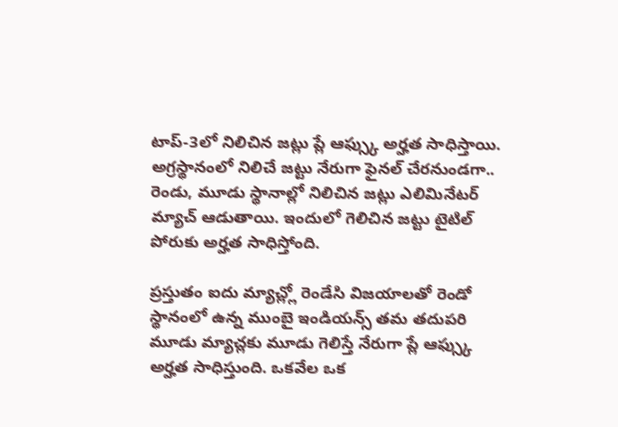టాప్-3లో నిలిచిన జట్లు ప్లే ఆఫ్స్కు అర్హత సాధిస్తాయి. అగ్రస్థానంలో నిలిచే జట్టు నేరుగా ఫైనల్ చేరనుండగా.. రెండు, మూడు స్థానాల్లో నిలిచిన జట్లు ఎలిమినేటర్ మ్యాచ్ ఆడుతాయి. ఇందులో గెలిచిన జట్టు టైటిల్ పోరుకు అర్హత సాధిస్తోంది.

ప్రస్తుతం ఐదు మ్యాచ్ల్లో రెండేసి విజయాలతో రెండో స్థానంలో ఉన్న ముంబై ఇండియన్స్ తమ తదుపరి మూడు మ్యాచ్లకు మూడు గెలిస్తే నేరుగా ప్లే ఆఫ్స్కు అర్హత సాధిస్తుంది. ఒకవేల ఒక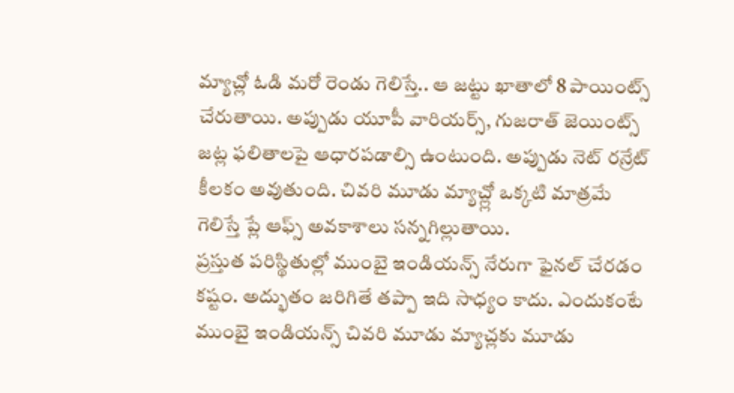మ్యాచ్లో ఓడి మరో రెండు గెలిస్తే.. ఆ జట్టు ఖాతాలో 8 పాయింట్స్ చేరుతాయి. అప్పుడు యూపీ వారియర్స్, గుజరాత్ జెయింట్స్ జట్ల ఫలితాలపై ఆధారపడాల్సి ఉంటుంది. అప్పుడు నెట్ రన్రేట్ కీలకం అవుతుంది. చివరి మూడు మ్యాచ్ల్లో ఒక్కటి మాత్రమే గెలిస్తే ప్లే ఆఫ్స్ అవకాశాలు సన్నగిల్లుతాయి.
ప్రస్తుత పరిస్థితుల్లో ముంబై ఇండియన్స్ నేరుగా ఫైనల్ చేరడం కష్టం. అద్భుతం జరిగితే తప్పా ఇది సాధ్యం కాదు. ఎందుకంటే ముంబై ఇండియన్స్ చివరి మూడు మ్యాచ్లకు మూడు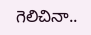గెలిచినా..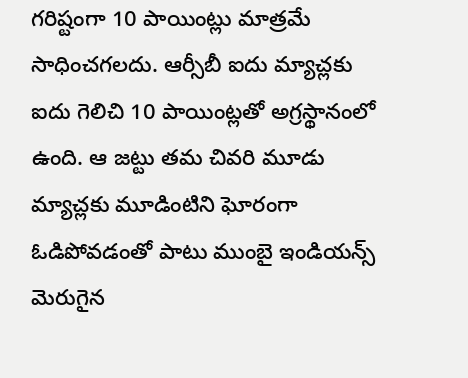గరిష్టంగా 10 పాయింట్లు మాత్రమే సాధించగలదు. ఆర్సీబీ ఐదు మ్యాచ్లకు ఐదు గెలిచి 10 పాయింట్లతో అగ్రస్థానంలో ఉంది. ఆ జట్టు తమ చివరి మూడు మ్యాచ్లకు మూడింటిని ఘోరంగా ఓడిపోవడంతో పాటు ముంబై ఇండియన్స్ మెరుగైన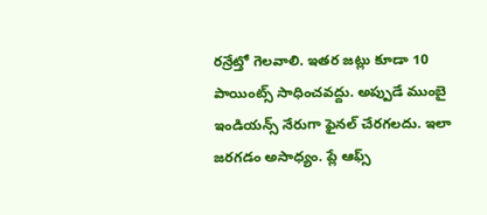రన్రేట్తో గెలవాలి. ఇతర జట్లు కూడా 10 పాయింట్స్ సాధించవద్దు. అప్పుడే ముంబై ఇండియన్స్ నేరుగా ఫైనల్ చేరగలదు. ఇలా జరగడం అసాధ్యం. ప్లే ఆఫ్స్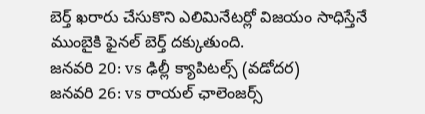బెర్త్ ఖరారు చేసుకొని ఎలిమినేటర్లో విజయం సాధిస్తేనే ముంబైకి ఫైనల్ బెర్త్ దక్కుతుంది.
జనవరి 20: vs ఢిల్లీ క్యాపిటల్స్ (వడోదర)
జనవరి 26: vs రాయల్ ఛాలెంజర్స్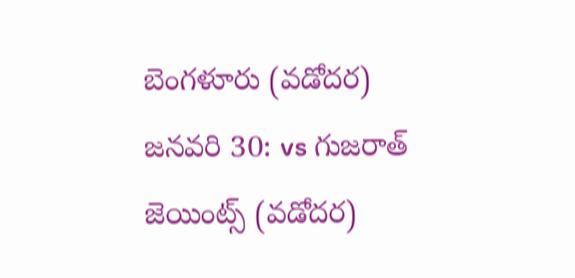బెంగళూరు (వడోదర)
జనవరి 30: vs గుజరాత్ జెయింట్స్ (వడోదర)